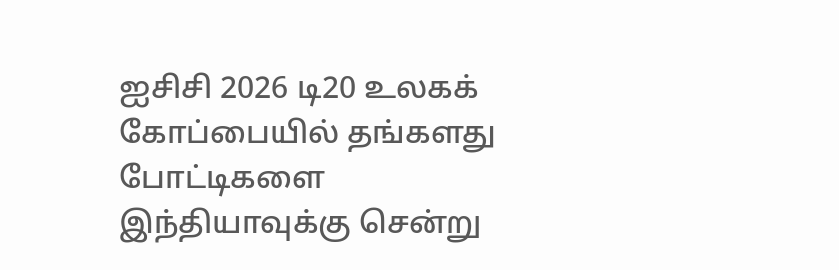ஐசிசி 2026 டி20 உலகக் கோப்பையில் தங்களது போட்டிகளை இந்தியாவுக்கு சென்று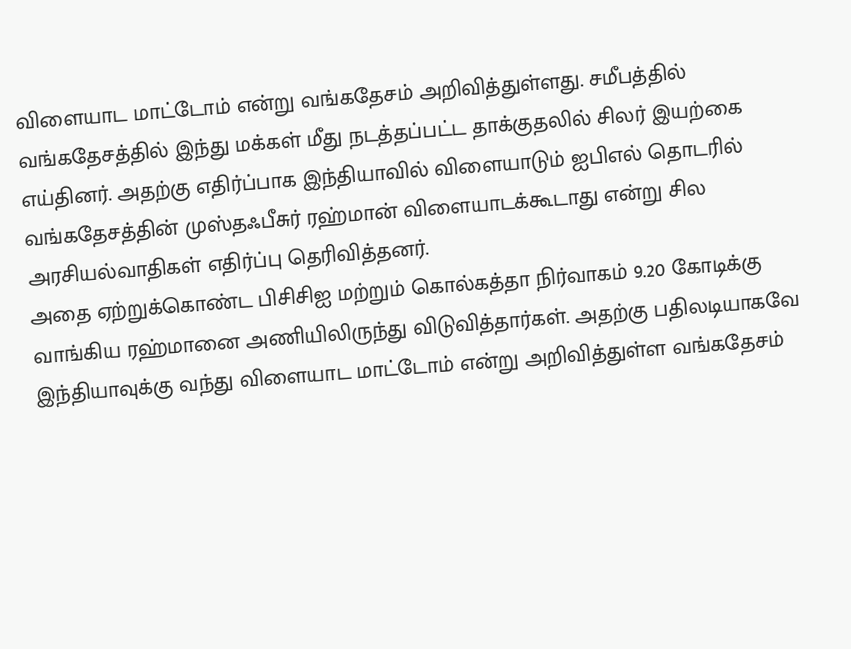விளையாட மாட்டோம் என்று வங்கதேசம் அறிவித்துள்ளது. சமீபத்தில் வங்கதேசத்தில் இந்து மக்கள் மீது நடத்தப்பட்ட தாக்குதலில் சிலர் இயற்கை எய்தினர். அதற்கு எதிர்ப்பாக இந்தியாவில் விளையாடும் ஐபிஎல் தொடரில் வங்கதேசத்தின் முஸ்தஃபீசுர் ரஹ்மான் விளையாடக்கூடாது என்று சில அரசியல்வாதிகள் எதிர்ப்பு தெரிவித்தனர்.
அதை ஏற்றுக்கொண்ட பிசிசிஐ மற்றும் கொல்கத்தா நிர்வாகம் 9.20 கோடிக்கு வாங்கிய ரஹ்மானை அணியிலிருந்து விடுவித்தார்கள். அதற்கு பதிலடியாகவே இந்தியாவுக்கு வந்து விளையாட மாட்டோம் என்று அறிவித்துள்ள வங்கதேசம்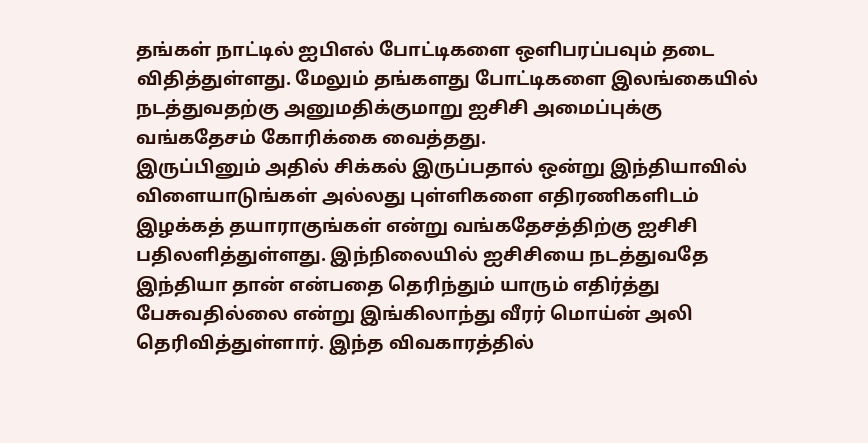தங்கள் நாட்டில் ஐபிஎல் போட்டிகளை ஒளிபரப்பவும் தடை விதித்துள்ளது. மேலும் தங்களது போட்டிகளை இலங்கையில் நடத்துவதற்கு அனுமதிக்குமாறு ஐசிசி அமைப்புக்கு வங்கதேசம் கோரிக்கை வைத்தது.
இருப்பினும் அதில் சிக்கல் இருப்பதால் ஒன்று இந்தியாவில் விளையாடுங்கள் அல்லது புள்ளிகளை எதிரணிகளிடம் இழக்கத் தயாராகுங்கள் என்று வங்கதேசத்திற்கு ஐசிசி பதிலளித்துள்ளது. இந்நிலையில் ஐசிசியை நடத்துவதே இந்தியா தான் என்பதை தெரிந்தும் யாரும் எதிர்த்து பேசுவதில்லை என்று இங்கிலாந்து வீரர் மொய்ன் அலி தெரிவித்துள்ளார். இந்த விவகாரத்தில்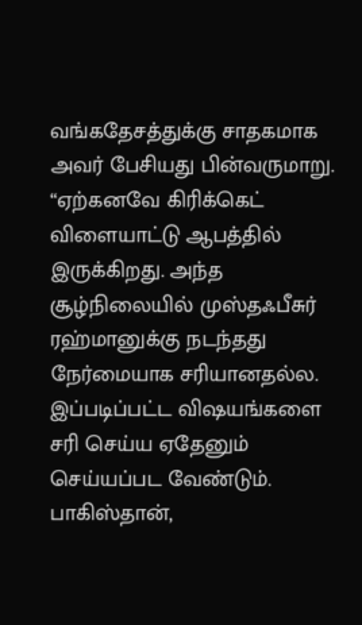வங்கதேசத்துக்கு சாதகமாக அவர் பேசியது பின்வருமாறு.
“ஏற்கனவே கிரிக்கெட் விளையாட்டு ஆபத்தில் இருக்கிறது. அந்த சூழ்நிலையில் முஸ்தஃபீசுர் ரஹ்மானுக்கு நடந்தது நேர்மையாக சரியானதல்ல. இப்படிப்பட்ட விஷயங்களை சரி செய்ய ஏதேனும் செய்யப்பட வேண்டும். பாகிஸ்தான்,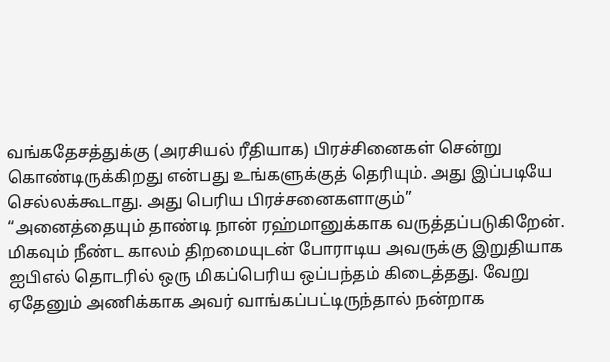வங்கதேசத்துக்கு (அரசியல் ரீதியாக) பிரச்சினைகள் சென்று கொண்டிருக்கிறது என்பது உங்களுக்குத் தெரியும். அது இப்படியே செல்லக்கூடாது. அது பெரிய பிரச்சனைகளாகும்”
“அனைத்தையும் தாண்டி நான் ரஹ்மானுக்காக வருத்தப்படுகிறேன். மிகவும் நீண்ட காலம் திறமையுடன் போராடிய அவருக்கு இறுதியாக ஐபிஎல் தொடரில் ஒரு மிகப்பெரிய ஒப்பந்தம் கிடைத்தது. வேறு ஏதேனும் அணிக்காக அவர் வாங்கப்பட்டிருந்தால் நன்றாக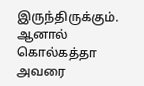இருந்திருக்கும். ஆனால் கொல்கத்தா அவரை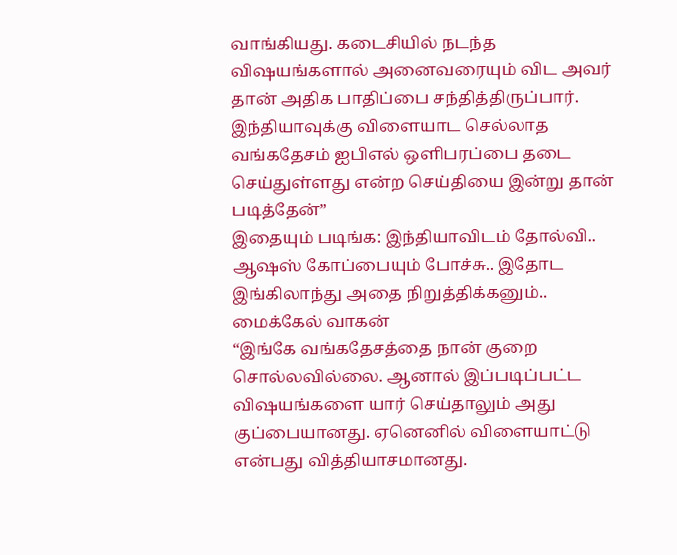வாங்கியது. கடைசியில் நடந்த விஷயங்களால் அனைவரையும் விட அவர் தான் அதிக பாதிப்பை சந்தித்திருப்பார். இந்தியாவுக்கு விளையாட செல்லாத வங்கதேசம் ஐபிஎல் ஒளிபரப்பை தடை செய்துள்ளது என்ற செய்தியை இன்று தான் படித்தேன்”
இதையும் படிங்க: இந்தியாவிடம் தோல்வி.. ஆஷஸ் கோப்பையும் போச்சு.. இதோட இங்கிலாந்து அதை நிறுத்திக்கனும்.. மைக்கேல் வாகன்
“இங்கே வங்கதேசத்தை நான் குறை சொல்லவில்லை. ஆனால் இப்படிப்பட்ட விஷயங்களை யார் செய்தாலும் அது குப்பையானது. ஏனெனில் விளையாட்டு என்பது வித்தியாசமானது.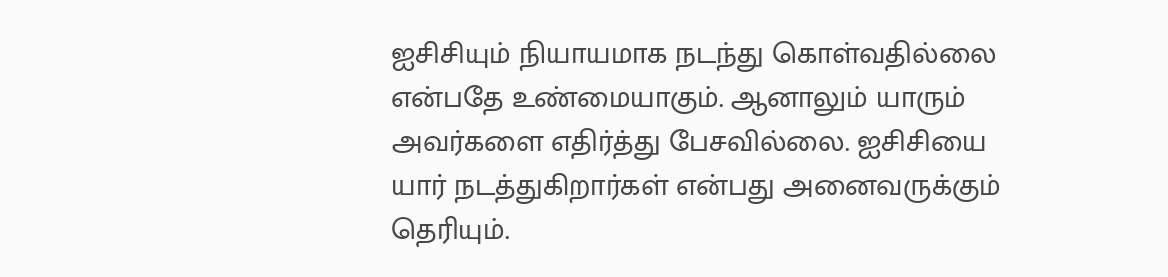ஐசிசியும் நியாயமாக நடந்து கொள்வதில்லை என்பதே உண்மையாகும். ஆனாலும் யாரும் அவர்களை எதிர்த்து பேசவில்லை. ஐசிசியை யார் நடத்துகிறார்கள் என்பது அனைவருக்கும் தெரியும்.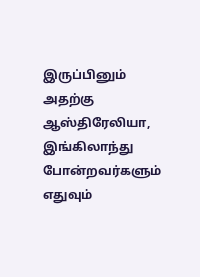இருப்பினும் அதற்கு ஆஸ்திரேலியா, இங்கிலாந்து போன்றவர்களும் எதுவும்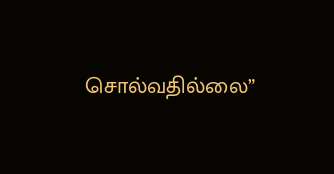சொல்வதில்லை”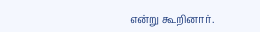என்று கூறினார்.